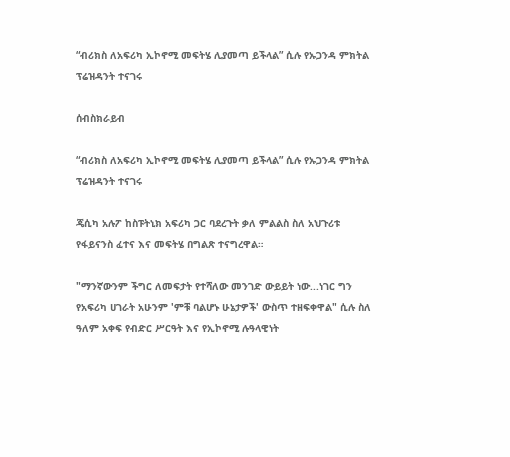“ብሪክስ ለአፍሪካ ኢኮኖሚ መፍትሄ ሊያመጣ ይችላል” ሲሉ የኡጋንዳ ምክትል ፕሬዝዳንት ተናገሩ

ሰብስክራይብ

“ብሪክስ ለአፍሪካ ኢኮኖሚ መፍትሄ ሊያመጣ ይችላል” ሲሉ የኡጋንዳ ምክትል ፕሬዝዳንት ተናገሩ

ጄሲካ አሉፖ ከስፑትኒክ አፍሪካ ጋር ባደረጉት ቃለ ምልልስ ስለ አህጉሪቱ የፋይናንስ ፈተና እና መፍትሄ በግልጽ ተናግረዋል።

"ማንኛውንም ችግር ለመፍታት የተሻለው መንገድ ውይይት ነው...ነገር ግን የአፍሪካ ሀገራት አሁንም 'ምቹ ባልሆኑ ሁኔታዎች' ውስጥ ተዘፍቀዋል" ሲሉ ስለ ዓለም አቀፍ የብድር ሥርዓት እና የኢኮኖሚ ሉዓላዊነት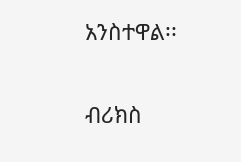አንስተዋል፡፡

ብሪክስ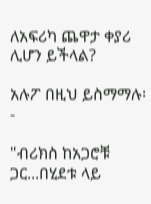ለአፍሪካ ጨዋታ ቀያሪ ሊሆን ይችላል?

አሉፖ በዚህ ይስማማሉ፡-

"ብሪክስ ከአጋሮቹ ጋር...በሂደቱ ላይ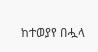ከተወያየ በሗላ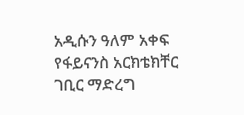አዲሱን ዓለም አቀፍ የፋይናንስ አርክቴክቸር ገቢር ማድረግ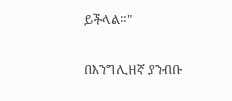ይችላል።"

በእንግሊዘኛ ያንብቡ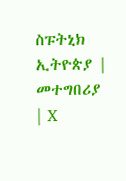ስፑትኒክ ኢትዮጵያ | መተግበሪያ | X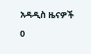አዳዲስ ዜናዎች
0